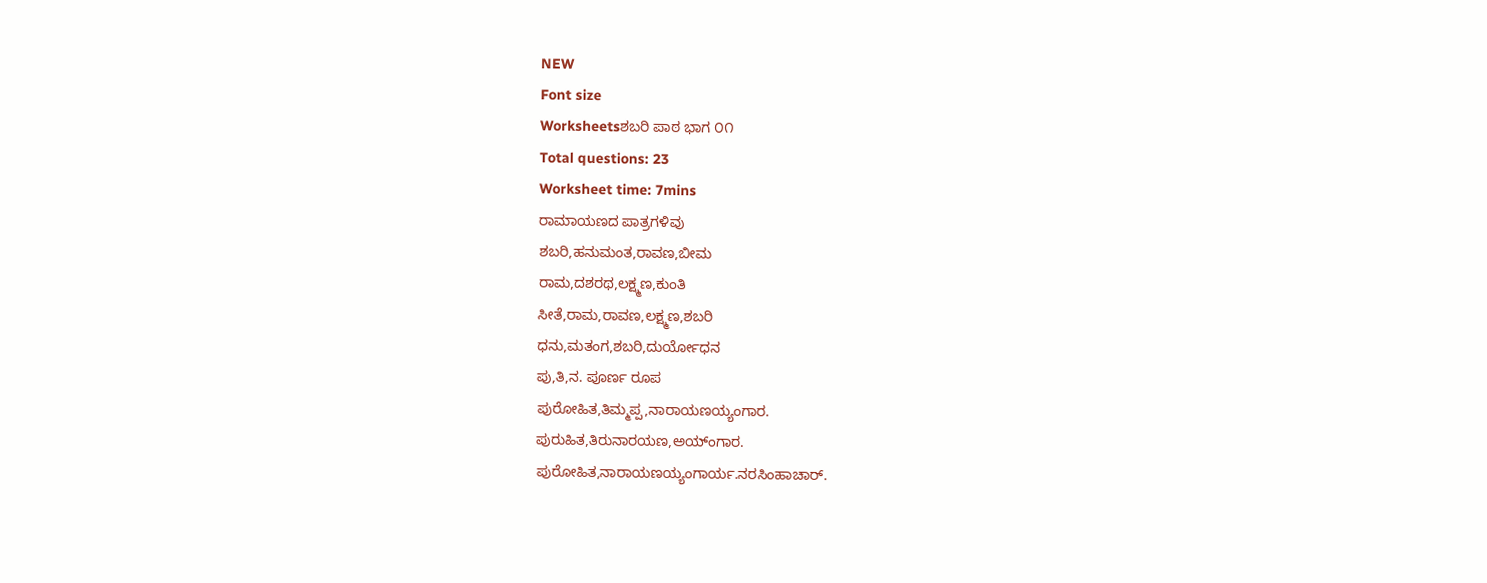NEW
Font size
Worksheetsಶಬರಿ ಪಾಠ ಭಾಗ ೦೧
Total questions: 23
Worksheet time: 7mins
ರಾಮಾಯಣದ ಪಾತ್ರಗಳಿವು
ಶಬರಿ,ಹನುಮಂತ,ರಾವಣ,ಬೀಮ
ರಾಮ,ದಶರಥ,ಲಕ್ಷ್ಮಣ,ಕುಂತಿ
ಸೀತೆ,ರಾಮ,ರಾವಣ,ಲಕ್ಷ್ಮಣ,ಶಬರಿ
ಧನು,ಮತಂಗ,ಶಬರಿ,ದುರ್ಯೋಧನ
ಪು,ತಿ,ನ. ಪೂರ್ಣ ರೂಪ
ಪುರೋಹಿತ,ತಿಮ್ಮಪ್ಪ,ನಾರಾಯಣಯ್ಯಂಗಾರ.
ಪುರುಹಿತ,ತಿರುನಾರಯಣ,ಅಯ್ಂಗಾರ.
ಪುರೋಹಿತ,ನಾರಾಯಣಯ್ಯಂಗಾರ್ಯ.ನರಸಿಂಹಾಚಾರ್.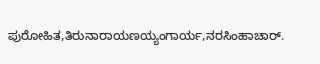ಪುರೋಹಿತ,ತಿರುನಾರಾಯಣಯ್ಯಂಗಾರ್ಯ,ನರಸಿಂಹಾಚಾರ್.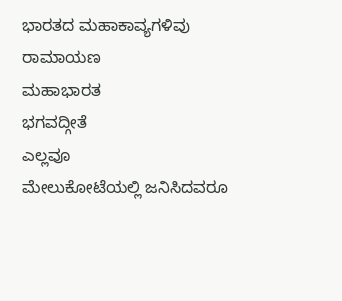ಭಾರತದ ಮಹಾಕಾವ್ಯಗಳಿವು
ರಾಮಾಯಣ
ಮಹಾಭಾರತ
ಭಗವದ್ಗೀತೆ
ಎಲ್ಲವೂ
ಮೇಲುಕೋಟೆಯಲ್ಲಿ ಜನಿಸಿದವರೂ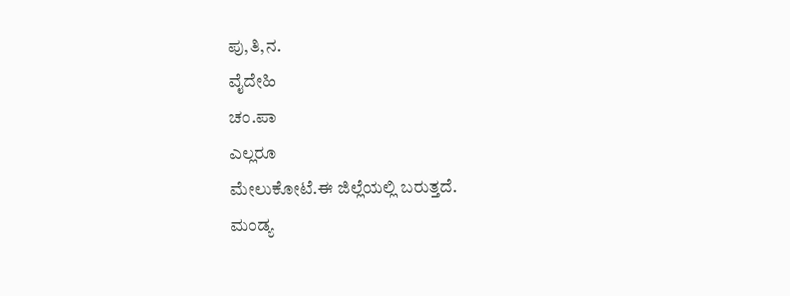ಪು,ತಿ,ನ.
ವೈದೇಹಿ
ಚಂ.ಪಾ
ಎಲ್ಲರೂ
ಮೇಲುಕೋಟೆ.ಈ ಜಿಲ್ಲೆಯಲ್ಲಿ ಬರುತ್ತದೆ.
ಮಂಡ್ಯ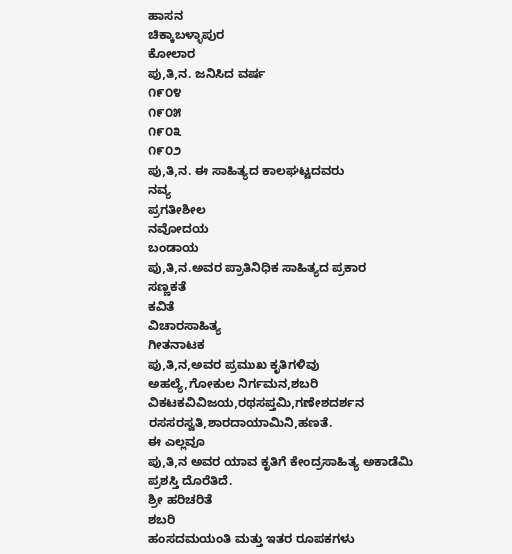ಹಾಸನ
ಚಿಕ್ಕಾಬಳ್ಳಾಪುರ
ಕೋಲಾರ
ಪು,ತಿ,ನ. ಜನಿಸಿದ ವರ್ಷ
೧೯೦೪
೧೯೦೫
೧೯೦೩
೧೯೦೨
ಪು,ತಿ,ನ. ಈ ಸಾಹಿತ್ಯದ ಕಾಲಘಟ್ಟದವರು
ನವ್ಯ
ಪ್ರಗತೀಶೀಲ
ನವೋದಯ
ಬಂಡಾಯ
ಪು,ತಿ,ನ.ಅವರ ಪ್ರಾತಿನಿಧಿಕ ಸಾಹಿತ್ಯದ ಪ್ರಕಾರ
ಸಣ್ಣಕತೆ
ಕವಿತೆ
ವಿಚಾರಸಾಹಿತ್ಯ
ಗೀತನಾಟಕ
ಪು,ತಿ,ನ,ಅವರ ಪ್ರಮುಖ ಕೃತಿಗಳಿವು
ಅಹಲ್ಯೆ,ಗೋಕುಲ ನಿರ್ಗಮನ,ಶಬರಿ
ವಿಕಟಕವಿವಿಜಯ,ರಥಸಪ್ತಮಿ,ಗಣೇಶದರ್ಶನ
ರಸಸರಸ್ವತಿ,ಶಾರದಾಯಾಮಿನಿ,ಹಣತೆ.
ಈ ಎಲ್ಲವೂ
ಪು,ತಿ,ನ ಅವರ ಯಾವ ಕೃತಿಗೆ ಕೇಂದ್ರಸಾಹಿತ್ಯ ಅಕಾಡೆಮಿ ಪ್ರಶಸ್ತಿ ದೊರೆತಿದೆ.
ಶ್ರೀ ಹರಿಚರಿತೆ
ಶಬರಿ
ಹಂಸದಮಯಂತಿ ಮತ್ತು ಇತರ ರೂಪಕಗಳು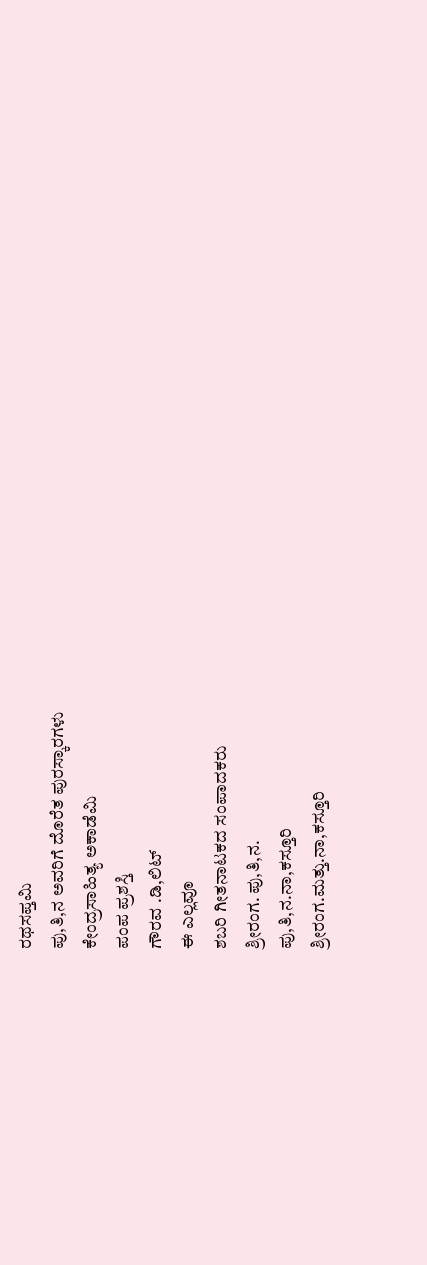ರಥಸಪ್ತಮಿ
ಪು,ತಿ,ನ ಅವರಿಗೆ ದೊರೆತ ಪುರಸ್ಕಾರಗಳು
ಕೇಂದ್ರಸಾಹಿತ್ಯ ಅಕಾಡೆಮಿ
ಪಂಪ ಪ್ರಶಸ್ತಿ
ಗೌರವ .ಡಿ,ಲಿಟ್
ಈ ಎಲ್ಲವೂ
ಶಬರಿ ಗೀತನಾಟಕದ ಸಂಪಾದಕರು
ಶ್ರೀರಂಗ. ಪು,ತಿ,ನ.
ಪು,ತಿ,ನ.ನಾ,ಕಸ್ತೂರಿ
ಶ್ರೀರಂಗ.ಮತ್ತು.ನಾ,ಕಸ್ತೂರಿ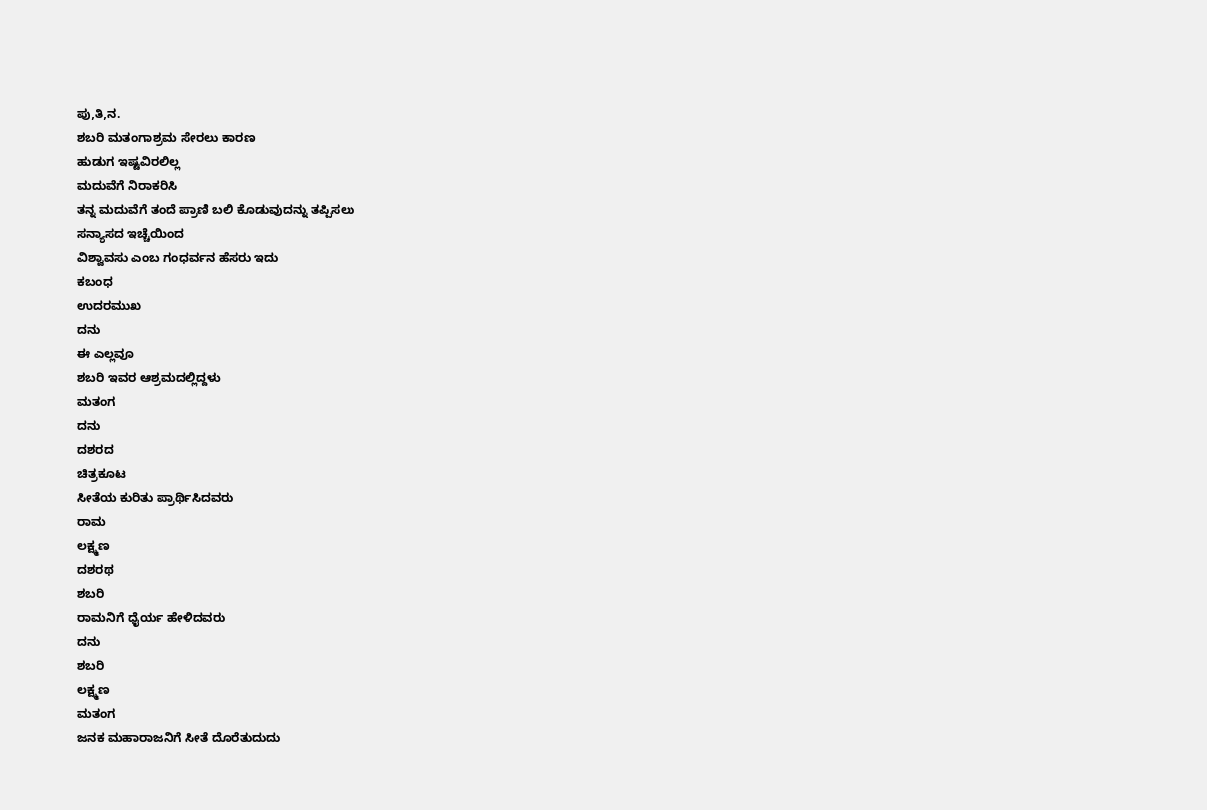ಪು,ತಿ,ನ.
ಶಬರಿ ಮತಂಗಾಶ್ರಮ ಸೇರಲು ಕಾರಣ
ಹುಡುಗ ಇಷ್ಟವಿರಲಿಲ್ಲ
ಮದುವೆಗೆ ನಿರಾಕರಿಸಿ
ತನ್ನ ಮದುವೆಗೆ ತಂದೆ ಪ್ರಾಣಿ ಬಲಿ ಕೊಡುವುದನ್ನು ತಪ್ಪಿಸಲು
ಸನ್ಯಾಸದ ಇಚ್ಚೆಯಿಂದ
ವಿಶ್ವಾವಸು ಎಂಬ ಗಂಧರ್ವನ ಹೆಸರು ಇದು
ಕಬಂಧ
ಉದರಮುಖ
ದನು
ಈ ಎಲ್ಲವೂ
ಶಬರಿ ಇವರ ಆಶ್ರಮದಲ್ಲಿದ್ದಳು
ಮತಂಗ
ದನು
ದಶರದ
ಚಿತ್ರಕೂಟ
ಸೀತೆಯ ಕುರಿತು ಪ್ರಾರ್ಥಿಸಿದವರು
ರಾಮ
ಲಕ್ಷ್ಮಣ
ದಶರಥ
ಶಬರಿ
ರಾಮನಿಗೆ ಧೈರ್ಯ ಹೇಳಿದವರು
ದನು
ಶಬರಿ
ಲಕ್ಷ್ಮಣ
ಮತಂಗ
ಜನಕ ಮಹಾರಾಜನಿಗೆ ಸೀತೆ ದೊರೆತುದುದು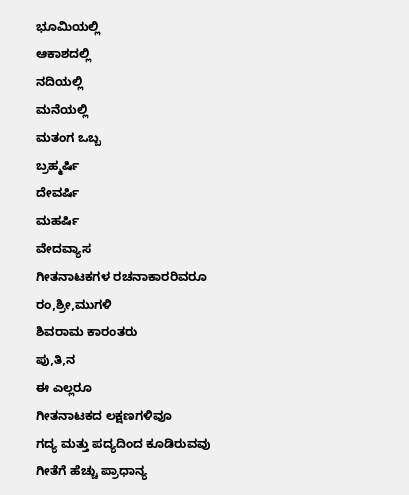ಭೂಮಿಯಲ್ಲಿ
ಆಕಾಶದಲ್ಲಿ
ನದಿಯಲ್ಲಿ
ಮನೆಯಲ್ಲಿ
ಮತಂಗ ಒಬ್ಬ
ಬ್ರಹ್ಮರ್ಷಿ
ದೇವರ್ಷಿ
ಮಹರ್ಷಿ
ವೇದವ್ಯಾಸ
ಗೀತನಾಟಕಗಳ ರಚನಾಕಾರರಿವರೂ
ರಂ,ಶ್ರೀ,ಮುಗಳಿ
ಶಿವರಾಮ ಕಾರಂತರು
ಪು,ತಿ,ನ
ಈ ಎಲ್ಲರೂ
ಗೀತನಾಟಕದ ಲಕ್ಷಣಗಳಿವೂ
ಗದ್ಯ ಮತ್ತು ಪದ್ಯದಿಂದ ಕೂಡಿರುವವು
ಗೀತೆಗೆ ಹೆಚ್ಚು ಪ್ರಾಧಾನ್ಯ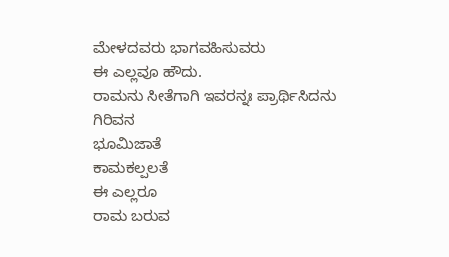ಮೇಳದವರು ಭಾಗವಹಿಸುವರು
ಈ ಎಲ್ಲವೂ ಹೌದು.
ರಾಮನು ಸೀತೆಗಾಗಿ ಇವರನ್ನಃ ಪ್ರಾರ್ಥಿಸಿದನು
ಗಿರಿವನ
ಭೂಮಿಜಾತೆ
ಕಾಮಕಲ್ಪಲತೆ
ಈ ಎಲ್ಲರೂ
ರಾಮ ಬರುವ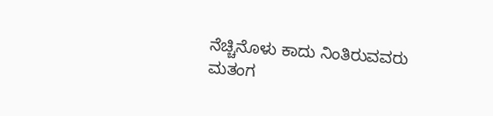ನೆಚ್ಚಿನೊಳು ಕಾದು ನಿಂತಿರುವವರು
ಮತಂಗ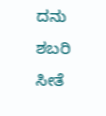ದನು
ಶಬರಿ
ಸೀತೆ